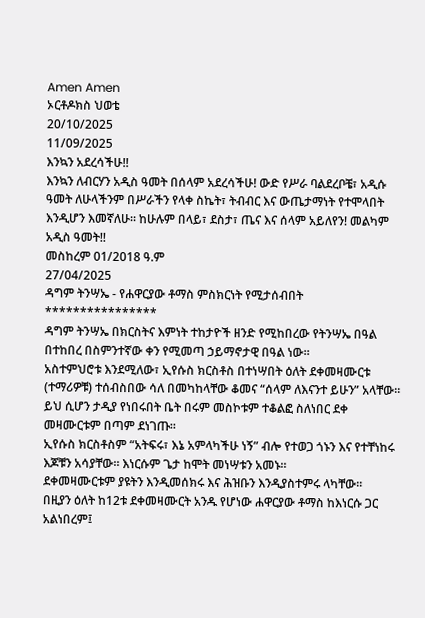Amen Amen
ኦርቶዶክስ ህወቴ
20/10/2025
11/09/2025
እንኳን አደረሳችሁ!!
እንኳን ለብርሃን አዲስ ዓመት በሰላም አደረሳችሁ! ውድ የሥራ ባልደረቦቼ፣ አዲሱ ዓመት ለሁላችንም በሥራችን የላቀ ስኬት፣ ትብብር እና ውጤታማነት የተሞላበት እንዲሆን እመኛለሁ። ከሁሉም በላይ፣ ደስታ፣ ጤና እና ሰላም አይለየን! መልካም አዲስ ዓመት!!
መስከረም 01/2018 ዓ.ም
27/04/2025
ዳግም ትንሣኤ - የሐዋርያው ቶማስ ምስክርነት የሚታሰብበት
****************
ዳግም ትንሣኤ በክርስትና እምነት ተከታዮች ዘንድ የሚከበረው የትንሣኤ በዓል በተከበረ በስምንተኛው ቀን የሚመጣ ኃይማኖታዊ በዓል ነው።
አስተምህሮቱ እንደሚለው፣ ኢየሱስ ክርስቶስ በተነሣበት ዕለት ደቀመዛሙርቱ (ተማሪዎቹ) ተሰብስበው ሳለ በመካከላቸው ቆመና “ሰላም ለእናንተ ይሁን” አላቸው።
ይህ ሲሆን ታዲያ የነበሩበት ቤት በሩም መስኮቱም ተቆልፎ ስለነበር ደቀ መዛሙርቱም በጣም ደነገጡ።
ኢየሱስ ክርስቶስም “አትፍሩ፣ እኔ አምላካችሁ ነኝ” ብሎ የተወጋ ጎኑን እና የተቸነከሩ እጆቹን አሳያቸው። እነርሱም ጌታ ከሞት መነሣቱን አመኑ።
ደቀመዛሙርቱም ያዩትን እንዲመሰክሩ እና ሕዝቡን እንዲያስተምሩ ላካቸው።
በዚያን ዕለት ከ12ቱ ደቀመዛሙርት አንዱ የሆነው ሐዋርያው ቶማስ ከእነርሱ ጋር አልነበረም፤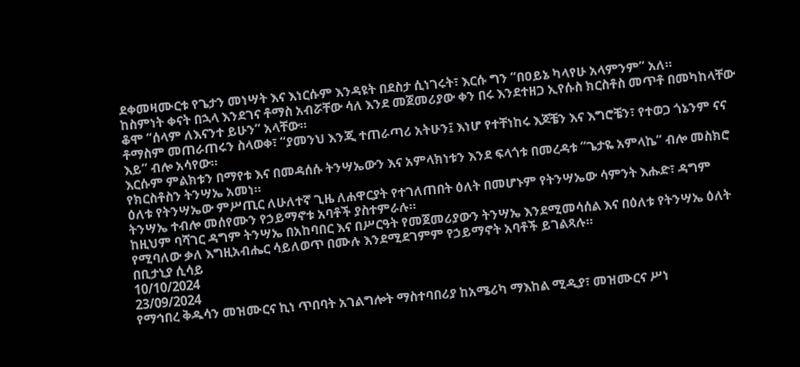ደቀመዛሙርቱ የጌታን መነሣት እና እነርሱም እንዳዩት በደስታ ሲነገሩት፣ እርሱ ግን “በዐይኔ ካላየሁ አላምንም” አለ።
ከስምነት ቀናት በኋላ እንደገና ቶማስ አብሯቸው ሳለ እንደ መጀመሪያው ቀን በሩ እንደተዘጋ ኢየሱስ ክርስቶስ መጥቶ በመካከላቸው ቆሞ “ሰላም ለእናንተ ይሁን” አላቸው።
ቶማስም መጠራጠሩን ስላወቀ፣ “ያመንህ እንጂ ተጠራጣሪ አትሁን፤ እነሆ የተቸነከሩ እጆቼን እና እግሮቼን፣ የተወጋ ጎኔንም ናና እይ” ብሎ አሳየው።
እርሱም ምልክቱን በማየቱ እና በመዳሰሱ ትንሣኤውን እና አምላክነቱን እንደ ፍላጎቱ በመረዳቱ “ጌታዬ አምላኬ” ብሎ መስክሮ የክርስቶስን ትንሣኤ አመነ።
ዕለቱ የትንሣኤው ምሥጢር ለሁለተኛ ጊዜ ለሐዋርያት የተገለጠበት ዕለት በመሆኑም የትንሣኤው ሳምንት እሑድ፣ ዳግም ትንሣኤ ተብሎ መሰየሙን የኃይማኖቱ አባቶች ያስተምራሉ።
ከዚህም ባሻገር ዳግም ትንሣኤ በአከባበር እና በሥርዓት የመጀመሪያውን ትንሣኤ እንደሚመሳሰል እና በዕለቱ የትንሣኤ ዕለት የሚባለው ቃለ እግዚአብሔር ሳይለወጥ በሙሉ እንደሚደገምም የኃይማኖት አባቶች ይገልጻሉ።
በቢታኒያ ሲሳይ
10/10/2024
23/09/2024
የማኅበረ ቅዱሳን መዝሙርና ኪነ ጥበባት አገልግሎት ማስተባበሪያ ከአሜሪካ ማእከል ሚዲያ፣ መዝሙርና ሥነ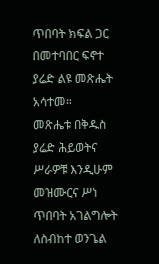ጥበባት ክፍል ጋር በመተባበር ፍኖተ ያሬድ ልዩ መጽሔት አሳተመ።
መጽሔቱ በቅዱስ ያሬድ ሕይወትና ሥራዎቹ እንዲሁም መዝሙርና ሥነ ጥበባት አገልግሎት ለስብከተ ወንጌል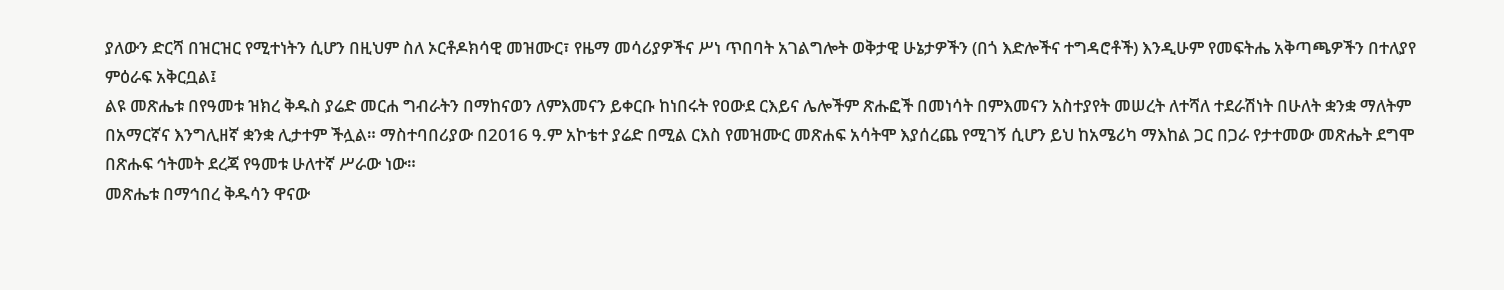ያለውን ድርሻ በዝርዝር የሚተነትን ሲሆን በዚህም ስለ ኦርቶዶክሳዊ መዝሙር፣ የዜማ መሳሪያዎችና ሥነ ጥበባት አገልግሎት ወቅታዊ ሁኔታዎችን (በጎ እድሎችና ተግዳሮቶች) እንዲሁም የመፍትሔ አቅጣጫዎችን በተለያየ ምዕራፍ አቅርቧል፤
ልዩ መጽሔቱ በየዓመቱ ዝክረ ቅዱስ ያሬድ መርሐ ግብራትን በማከናወን ለምእመናን ይቀርቡ ከነበሩት የዐውደ ርእይና ሌሎችም ጽሑፎች በመነሳት በምእመናን አስተያየት መሠረት ለተሻለ ተደራሽነት በሁለት ቋንቋ ማለትም በአማርኛና እንግሊዘኛ ቋንቋ ሊታተም ችሏል። ማስተባበሪያው በ2016 ዓ.ም አኮቴተ ያሬድ በሚል ርእስ የመዝሙር መጽሐፍ አሳትሞ እያሰረጨ የሚገኝ ሲሆን ይህ ከአሜሪካ ማእከል ጋር በጋራ የታተመው መጽሔት ደግሞ በጽሑፍ ኅትመት ደረጃ የዓመቱ ሁለተኛ ሥራው ነው።
መጽሔቱ በማኅበረ ቅዱሳን ዋናው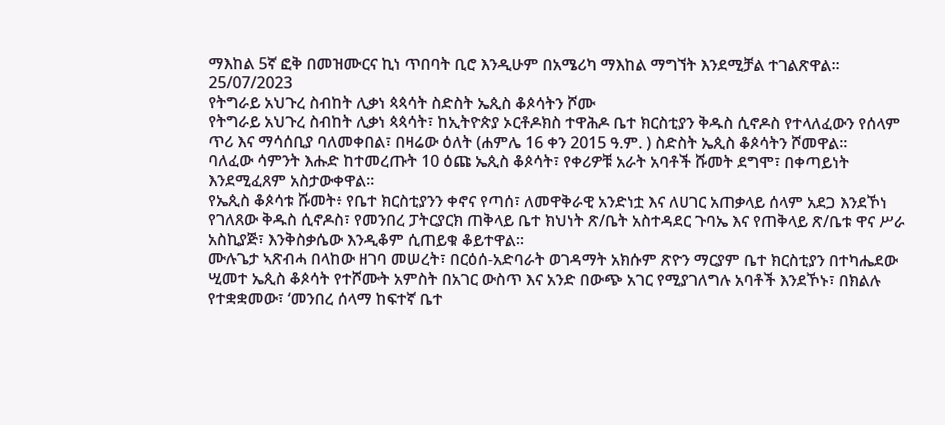ማእከል 5ኛ ፎቅ በመዝሙርና ኪነ ጥበባት ቢሮ እንዲሁም በአሜሪካ ማእከል ማግኘት እንደሚቻል ተገልጽዋል፡፡
25/07/2023
የትግራይ አህጉረ ስብከት ሊቃነ ጳጳሳት ስድስት ኤጲስ ቆጶሳትን ሾሙ
የትግራይ አህጉረ ስብከት ሊቃነ ጳጳሳት፣ ከኢትዮጵያ ኦርቶዶክስ ተዋሕዶ ቤተ ክርስቲያን ቅዱስ ሲኖዶስ የተላለፈውን የሰላም ጥሪ እና ማሳሰቢያ ባለመቀበል፣ በዛሬው ዕለት (ሐምሌ 16 ቀን 2015 ዓ.ም. ) ስድስት ኤጲስ ቆጶሳትን ሾመዋል።
ባለፈው ሳምንት እሑድ ከተመረጡት 10 ዕጩ ኤጲስ ቆጶሳት፣ የቀሪዎቹ አራት አባቶች ሹመት ደግሞ፣ በቀጣይነት እንደሚፈጸም አስታውቀዋል።
የኤጲስ ቆጶሳቱ ሹመት፥ የቤተ ክርስቲያንን ቀኖና የጣሰ፣ ለመዋቅራዊ አንድነቷ እና ለሀገር አጠቃላይ ሰላም አደጋ እንደኾነ የገለጸው ቅዱስ ሲኖዶስ፣ የመንበረ ፓትርያርክ ጠቅላይ ቤተ ክህነት ጽ/ቤት አስተዳደር ጉባኤ እና የጠቅላይ ጽ/ቤቱ ዋና ሥራ አስኪያጅ፣ እንቅስቃሴው እንዲቆም ሲጠይቁ ቆይተዋል።
ሙሉጌታ ኣጽብሓ በላከው ዘገባ መሠረት፣ በርዕሰ-አድባራት ወገዳማት አክሱም ጽዮን ማርያም ቤተ ክርስቲያን በተካሔደው ሢመተ ኤጲስ ቆጶሳት የተሾሙት አምስት በአገር ውስጥ እና አንድ በውጭ አገር የሚያገለግሉ አባቶች እንደኾኑ፣ በክልሉ የተቋቋመው፣ ‘መንበረ ሰላማ ከፍተኛ ቤተ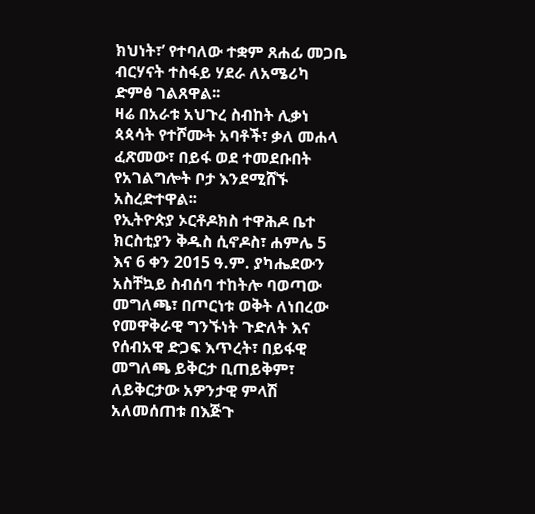ክህነት፣’ የተባለው ተቋም ጸሐፊ መጋቤ ብርሃናት ተስፋይ ሃደራ ለአሜሪካ ድምፅ ገልጸዋል፡፡
ዛሬ በአራቱ አህጉረ ስብከት ሊቃነ ጳጳሳት የተሾሙት አባቶች፣ ቃለ መሐላ ፈጽመው፣ በይፋ ወደ ተመደቡበት የአገልግሎት ቦታ እንደሚሸኙ አስረድተዋል፡፡
የኢትዮጵያ ኦርቶዶክስ ተዋሕዶ ቤተ ክርስቲያን ቅዱስ ሲኖዶስ፣ ሐምሌ 5 እና 6 ቀን 2015 ዓ.ም. ያካሔደውን አስቸኳይ ስብሰባ ተከትሎ ባወጣው መግለጫ፣ በጦርነቱ ወቅት ለነበረው የመዋቅራዊ ግንኙነት ጉድለት እና የሰብአዊ ድጋፍ እጥረት፣ በይፋዊ መግለጫ ይቅርታ ቢጠይቅም፣ ለይቅርታው አዎንታዊ ምላሽ አለመሰጠቱ በእጅጉ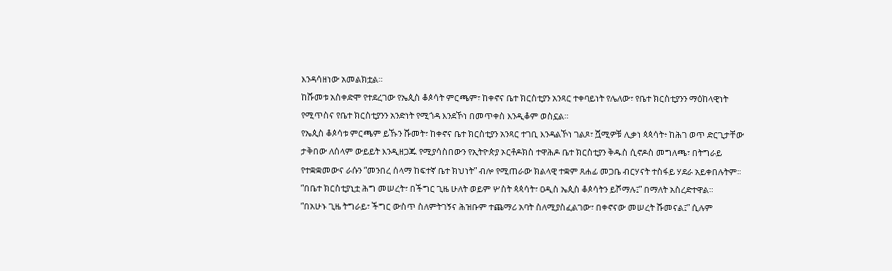እንዳሳዘነው አመልክቷል።
ከሹመቱ አስቀድሞ የተደረገው የኤጲስ ቆጶሳት ምርጫም፣ ከቀኖና ቤተ ክርስቲያን አንጻር ተቀባይነት የሌለው፣ የቤተ ክርስቲያንን ማዕከላዊነት የሚጥስና የቤተ ክርስቲያንን አንድነት የሚጎዳ እንደኾነ በመጥቀስ እንዲቆም ወስኗል።
የኤጲስ ቆጶሳቱ ምርጫም ይኹን ሹመት፣ ከቀኖና ቤተ ክርስቲያን አንጻር ተገቢ እንዳልኾነ ገልጾ፣ ሿሚዎቹ ሊቃነ ጳጳሳት፥ ከሕገ ወጥ ድርጊታቸው ታቅበው ለሰላም ውይይት እንዲዘጋጁ የሚያሳስበውን የኢትዮጵያ ኦርቶዶክስ ተዋሕዶ ቤተ ክርስቲያን ቅዱስ ሲኖዶስ መግለጫ፣ በትግራይ የተቋቋመውና ራሱን “መንበረ ሰላማ ከፍተኛ ቤተ ክህነት” ብሎ የሚጠራው ክልላዊ ተቋም ጸሐፊ መጋቤ ብርሃናት ተስፋይ ሃደራ አይቀበሉትም፡፡ “በቤተ ክርስቲያኒቷ ሕግ መሠረት፣ በችግር ጊዜ ሁለት ወይም ሦስት ጳጳሳት፣ ዐዲስ ኤጲስ ቆጶሳትን ይሾማሉ፤” በማለት አስረድተዋል።
“በአሁኑ ጊዜ ትግራይ፣ ችግር ውስጥ ስለምትገኝና ሕዝቡም ተጨማሪ አባት ስለሚያስፈልገው፣ በቀኖናው መሠረት ሹመናል፤” ሲሉም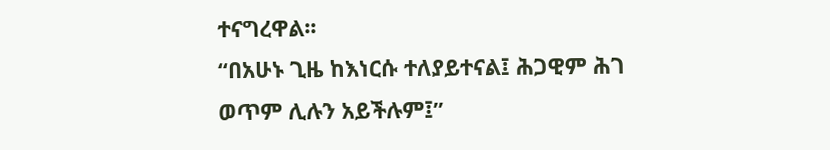ተናግረዋል፡፡
“በአሁኑ ጊዜ ከእነርሱ ተለያይተናል፤ ሕጋዊም ሕገ ወጥም ሊሉን አይችሉም፤”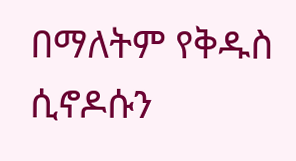በማለትም የቅዱስ ሲኖዶሱን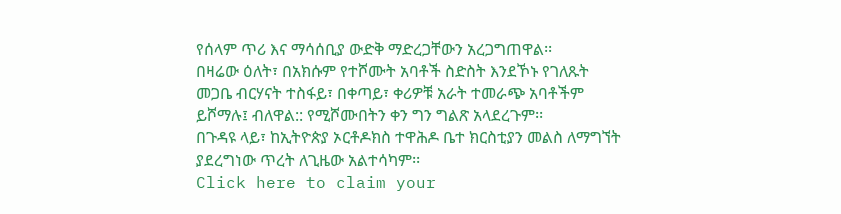የሰላም ጥሪ እና ማሳሰቢያ ውድቅ ማድረጋቸውን አረጋግጠዋል፡፡
በዛሬው ዕለት፣ በአክሱም የተሾሙት አባቶች ስድስት እንደኾኑ የገለጹት መጋቤ ብርሃናት ተስፋይ፣ በቀጣይ፣ ቀሪዎቹ አራት ተመራጭ አባቶችም ይሾማሉ፤ ብለዋል:: የሚሾሙበትን ቀን ግን ግልጽ አላደረጉም፡፡
በጉዳዩ ላይ፣ ከኢትዮጵያ ኦርቶዶክስ ተዋሕዶ ቤተ ክርስቲያን መልስ ለማግኘት ያደረግነው ጥረት ለጊዜው አልተሳካም፡፡
Click here to claim your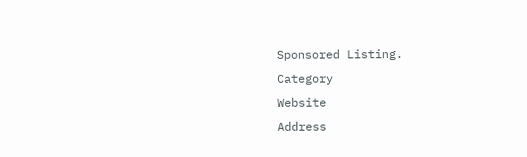Sponsored Listing.
Category
Website
Address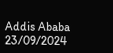Addis Ababa
23/09/2024